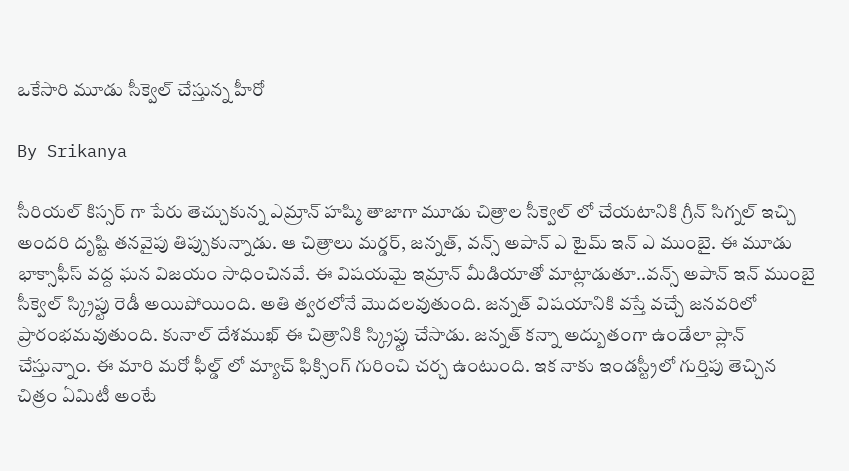ఒకేసారి మూడు సీక్వెల్ చేస్తున్న హీరో

By Srikanya

సీరియల్ కిస్సర్ గా పేరు తెచ్చుకున్న ఎమ్రాన్ హష్మి తాజాగా మూడు చిత్రాల సీక్వెల్ లో చేయటానికి గ్రీన్ సిగ్నల్ ఇచ్చి అందరి దృష్టి తనవైపు తిప్పుకున్నాడు. ఆ చిత్రాలు మర్డర్, జన్నత్, వన్స్ అపాన్ ఎ టైమ్ ఇన్ ఎ ముంబై. ఈ మూడు భాక్సాఫీస్ వద్ద ఘన విజయం సాధించినవే. ఈ విషయమై ఇమ్రాన్ మీడియాతో మాట్లాడుతూ..వన్స్ అపాన్ ఇన్ ముంబై సీక్వెల్ స్క్రిప్టు రెడీ అయిపోయింది. అతి త్వరలోనే మొదలవుతుంది. జన్నత్ విషయానికి వస్తే వచ్చే జనవరిలో ప్రారంభమవుతుంది. కునాల్ దేశముఖ్ ఈ చిత్రానికి స్క్రిప్టు చేసాడు. జన్నత్ కన్నా అద్బుతంగా ఉండేలా ప్లాన్ చేస్తున్నాం. ఈ మారి మరో ఫీల్డ్ లో మ్యాచ్ ఫిక్సింగ్ గురించి చర్చ ఉంటుంది. ఇక నాకు ఇండస్ట్రీలో గుర్తిపు తెచ్చిన చిత్రం ఏమిటీ అంటే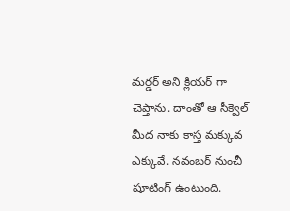మర్డర్ అని క్లియర్ గా చెప్తాను. దాంతో ఆ సీక్వెల్ మీద నాకు కాస్త మక్కువ ఎక్కువే. నవంబర్ నుంచీ షూటింగ్ ఉంటుంది.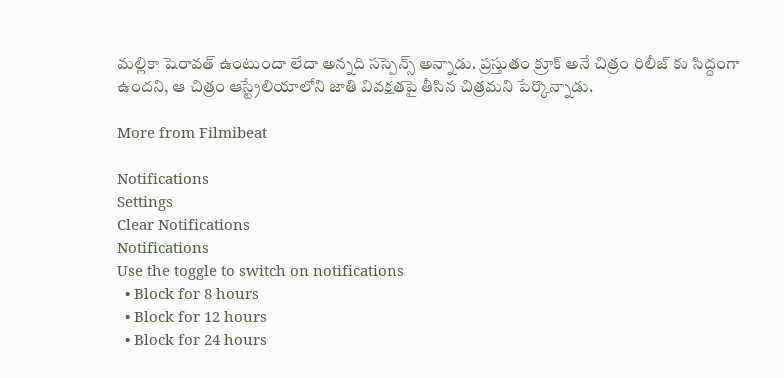మల్లికా షెరావత్ ఉంటుందా లేదా అన్నది సస్పెన్స్ అన్నాడు. ప్రస్తుతం క్రూక్ అనే చిత్రం రిలీజ్ కు సిద్దంగా ఉందని, ఆ చిత్రం ఆస్ట్రేలియాలోని జాతి వివక్షతపై తీసిన చిత్రమని పేర్కొన్నాడు.

More from Filmibeat

Notifications
Settings
Clear Notifications
Notifications
Use the toggle to switch on notifications
  • Block for 8 hours
  • Block for 12 hours
  • Block for 24 hours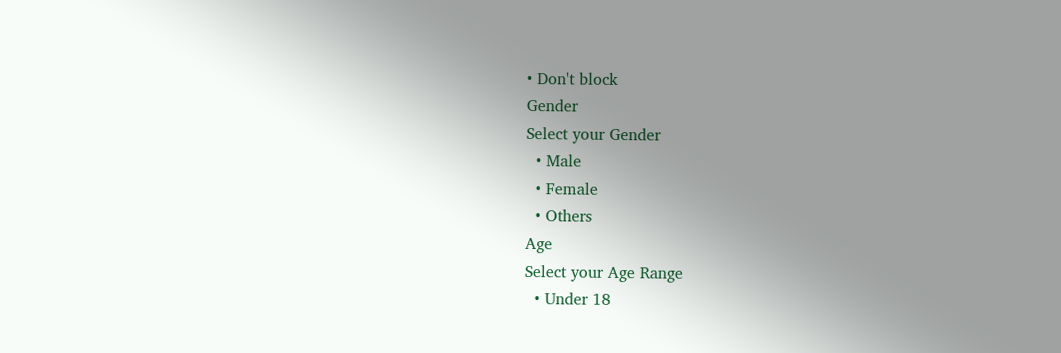• Don't block
Gender
Select your Gender
  • Male
  • Female
  • Others
Age
Select your Age Range
  • Under 18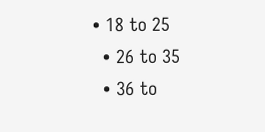• 18 to 25
  • 26 to 35
  • 36 to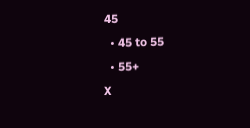45
  • 45 to 55
  • 55+
X